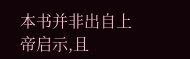本书并非出自上帝启示,且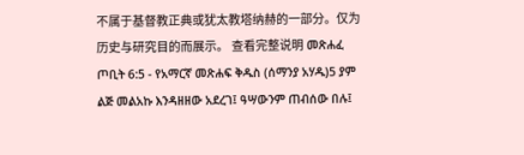不属于基督教正典或犹太教塔纳赫的一部分。仅为历史与研究目的而展示。 查看完整说明 መጽሐፈ ጦቢት 6:5 - የአማርኛ መጽሐፍ ቅዱስ (ሰማንያ አሃዱ)5 ያም ልጅ መልአኩ እንዳዘዘው አደረገ፤ ዓሣውንም ጠብሰው በሉ፤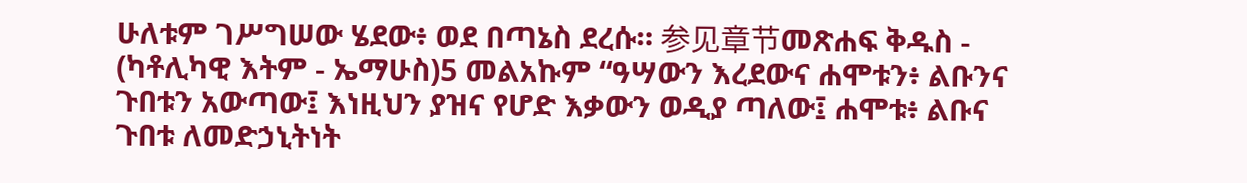ሁለቱም ገሥግሠው ሄደው፥ ወደ በጣኔስ ደረሱ። 参见章节መጽሐፍ ቅዱስ - (ካቶሊካዊ እትም - ኤማሁስ)5 መልአኩም “ዓሣውን እረደውና ሐሞቱን፥ ልቡንና ጉበቱን አውጣው፤ እነዚህን ያዝና የሆድ እቃውን ወዲያ ጣለው፤ ሐሞቱ፥ ልቡና ጉበቱ ለመድኃኒትነት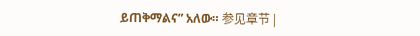ይጠቅማልና” አለው። 参见章节 |